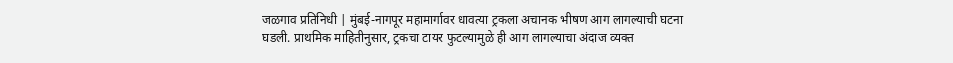जळगाव प्रतिनिधी | मुंबई-नागपूर महामार्गावर धावत्या ट्रकला अचानक भीषण आग लागल्याची घटना घडली. प्राथमिक माहितीनुसार, ट्रकचा टायर फुटल्यामुळे ही आग लागल्याचा अंदाज व्यक्त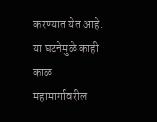करण्यात येत आहे. या घटनेमुळे काही काळ महामार्गावरील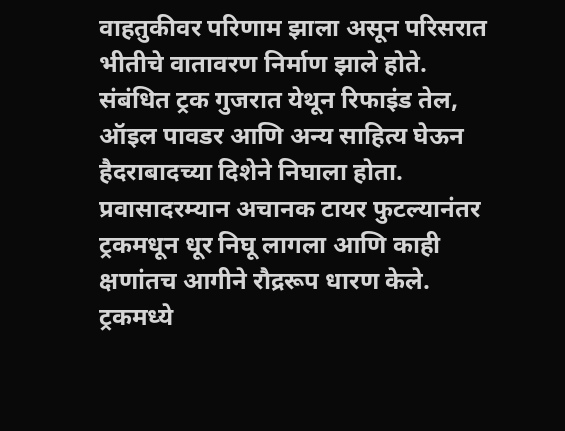वाहतुकीवर परिणाम झाला असून परिसरात भीतीचे वातावरण निर्माण झाले होते.
संबंधित ट्रक गुजरात येथून रिफाइंड तेल, ऑइल पावडर आणि अन्य साहित्य घेऊन हैदराबादच्या दिशेने निघाला होता. प्रवासादरम्यान अचानक टायर फुटल्यानंतर ट्रकमधून धूर निघू लागला आणि काही क्षणांतच आगीने रौद्ररूप धारण केले.
ट्रकमध्ये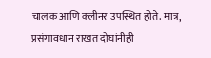चालक आणि क्लीनर उपस्थित होते. मात्र, प्रसंगावधान राखत दोघांनीही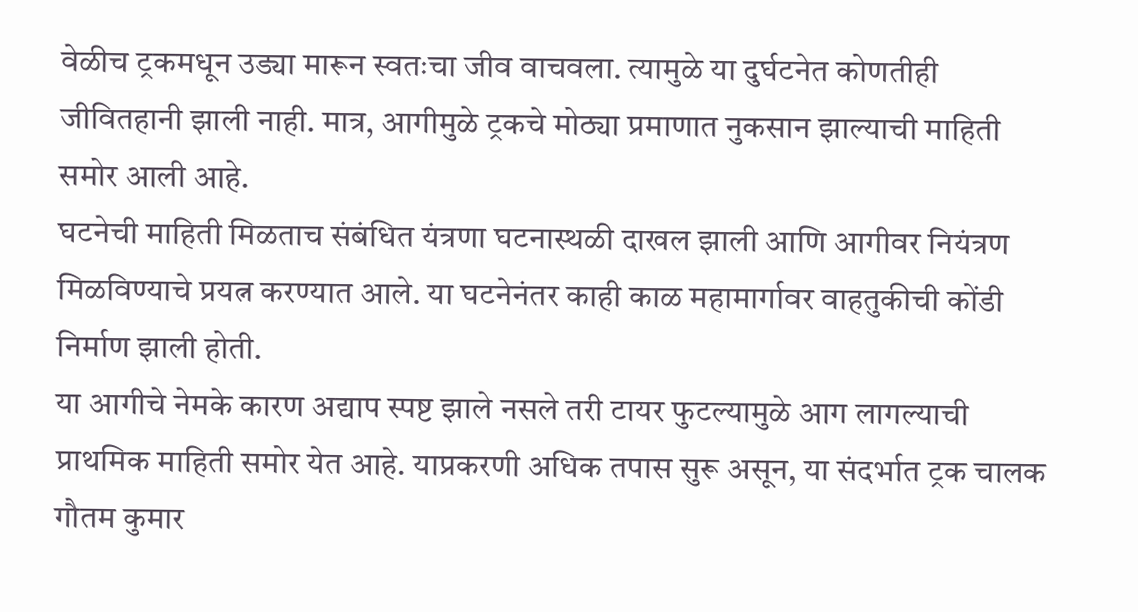वेळीच ट्रकमधून उड्या मारून स्वतःचा जीव वाचवला. त्यामुळे या दुर्घटनेत कोणतीही जीवितहानी झाली नाही. मात्र, आगीमुळे ट्रकचे मोठ्या प्रमाणात नुकसान झाल्याची माहिती समोर आली आहे.
घटनेची माहिती मिळताच संबंधित यंत्रणा घटनास्थळी दाखल झाली आणि आगीवर नियंत्रण मिळविण्याचे प्रयत्न करण्यात आले. या घटनेनंतर काही काळ महामार्गावर वाहतुकीची कोंडी निर्माण झाली होती.
या आगीचे नेमके कारण अद्याप स्पष्ट झाले नसले तरी टायर फुटल्यामुळे आग लागल्याची प्राथमिक माहिती समोर येत आहे. याप्रकरणी अधिक तपास सुरू असून, या संदर्भात ट्रक चालक गौतम कुमार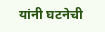यांनी घटनेची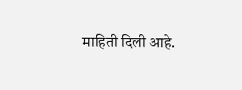माहिती दिली आहे.